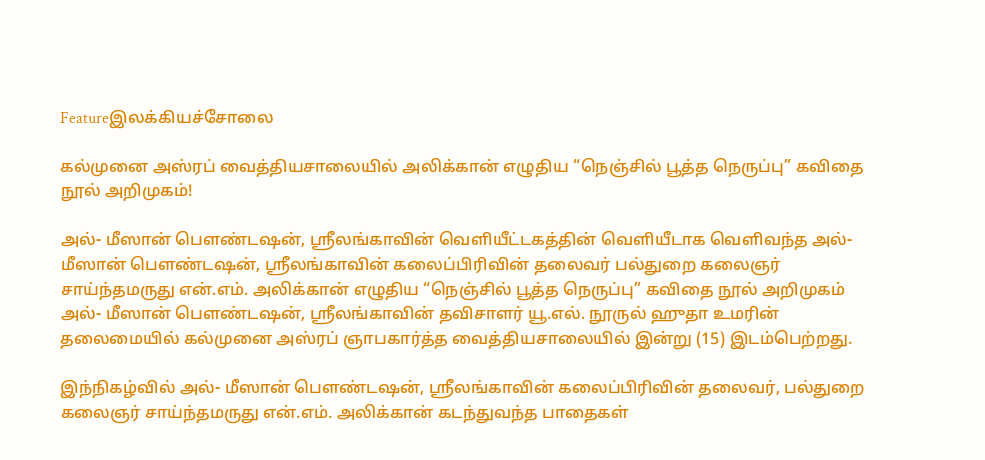Featureஇலக்கியச்சோலை

கல்முனை அஸ்ரப் வைத்தியசாலையில் அலிக்கான் எழுதிய “நெஞ்சில் பூத்த நெருப்பு” கவிதை நூல் அறிமுகம்!

அல்- மீஸான் பௌண்டஷன், ஸ்ரீலங்காவின் வெளியீட்டகத்தின் வெளியீடாக வெளிவந்த அல்- மீஸான் பௌண்டஷன், ஸ்ரீலங்காவின் கலைப்பிரிவின் தலைவர் பல்துறை கலைஞர் சாய்ந்தமருது என்.எம். அலிக்கான் எழுதிய “நெஞ்சில் பூத்த நெருப்பு” கவிதை நூல் அறிமுகம் அல்- மீஸான் பௌண்டஷன், ஸ்ரீலங்காவின் தவிசாளர் யூ.எல். நூருல் ஹுதா உமரின் தலைமையில் கல்முனை அஸ்ரப் ஞாபகார்த்த வைத்தியசாலையில் இன்று (15) இடம்பெற்றது.

இந்நிகழ்வில் அல்- மீஸான் பௌண்டஷன், ஸ்ரீலங்காவின் கலைப்பிரிவின் தலைவர், பல்துறை கலைஞர் சாய்ந்தமருது என்.எம். அலிக்கான் கடந்துவந்த பாதைகள்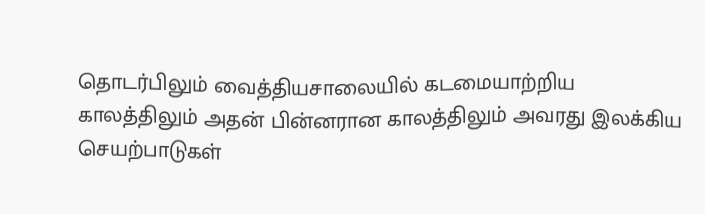தொடர்பிலும் வைத்தியசாலையில் கடமையாற்றிய காலத்திலும் அதன் பின்னரான காலத்திலும் அவரது இலக்கிய செயற்பாடுகள்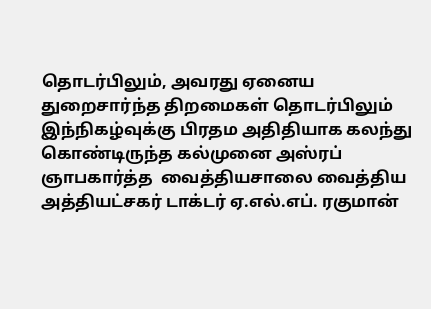தொடர்பிலும், அவரது ஏனைய துறைசார்ந்த திறமைகள் தொடர்பிலும் இந்நிகழ்வுக்கு பிரதம அதிதியாக கலந்து கொண்டிருந்த கல்முனை அஸ்ரப் ஞாபகார்த்த  வைத்தியசாலை வைத்திய அத்தியட்சகர் டாக்டர் ஏ.எல்.எப். ரகுமான்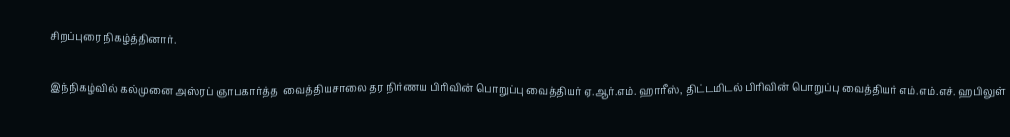சிறப்புரை நிகழ்த்தினார்.

இந்நிகழ்வில் கல்முனை அஸ்ரப் ஞாபகார்த்த  வைத்தியசாலை தர நிர்ணய பிரிவின் பொறுப்பு வைத்தியர் ஏ.ஆர்.எம். ஹாரீஸ், திட்டமிடல் பிரிவின் பொறுப்பு வைத்தியர் எம்.எம்.எச். ஹபிலுள்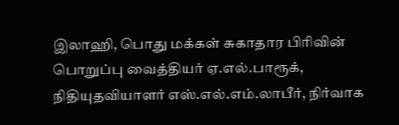இலாஹி, பொது மக்கள் சுகாதார பிரிவின் பொறுப்பு வைத்தியர் ஏ.எல்.பாரூக், நிதியுதவியாளர் எஸ்.எல்.எம்.லாபீர், நிர்வாக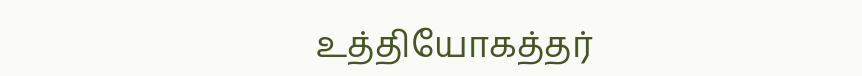உத்தியோகத்தர்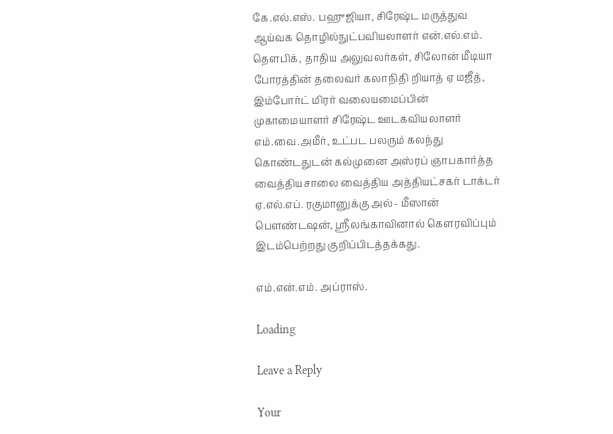கே.எல்.எஸ். பஹுஜியா, சிரேஷ்ட மருத்துவ ஆய்வக தொழில்நுட்பவியலாளர் என்.எல்.எம். தௌபிக், தாதிய அலுவலர்கள், சிலோன் மீடியா போரத்தின் தலைவர் கலாநிதி றியாத் ஏ மஜீத், இம்போர்ட் மிரர் வலையமைப்பின் முகாமையாளர் சிரேஷ்ட ஊடகவியலாளர் எம்.வை.அமீர், உட்பட பலரும் கலந்து கொண்டதுடன் கல்முனை அஸ்ரப் ஞாபகார்த்த  வைத்தியசாலை வைத்திய அத்தியட்சகர் டாக்டர் ஏ.எல்.எப். ரகுமானுக்கு அல்- மீஸான் பௌண்டஷன், ஸ்ரீலங்காவினால் கௌரவிப்பும் இடம்பெற்றது குறிப்பிடத்தக்கது.

எம்.என்.எம். அப்ராஸ்.

Loading

Leave a Reply

Your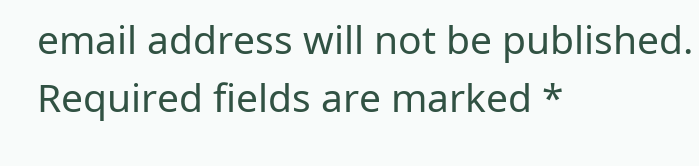email address will not be published. Required fields are marked *